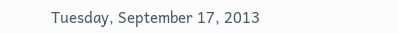Tuesday, September 17, 2013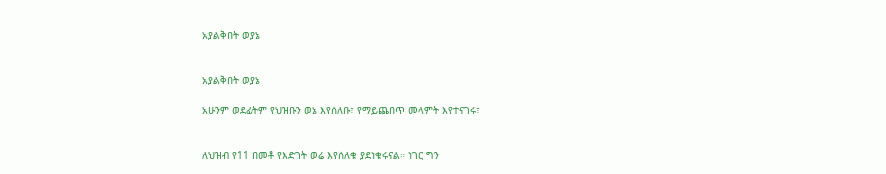አያልቅበት ወያኔ


አያልቅበት ወያኔ

አሁንም ወደፊትም የህዝቡን ወኔ እየሰለቡ፣ የማይጨበጥ መላምት እየተናገሩ፣


ለህዝብ የ11 በመቶ የእድገት ወሬ እየሰለቁ ያደነቁሩናል። ነገር ግን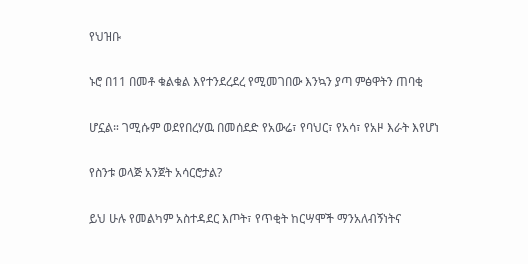የህዝቡ

ኑሮ በ11 በመቶ ቁልቁል እየተንደረደረ የሚመገበው እንኳን ያጣ ምፅዋትን ጠባቂ

ሆኗል። ገሚሱም ወደየበረሃዉ በመሰደድ የአውሬ፣ የባህር፣ የአሳ፣ የአዞ እራት እየሆነ

የስንቱ ወላጅ አንጀት አሳርሮታል?

ይህ ሁሉ የመልካም አስተዳደር እጦት፣ የጥቂት ከርሣሞች ማንአለብኝነትና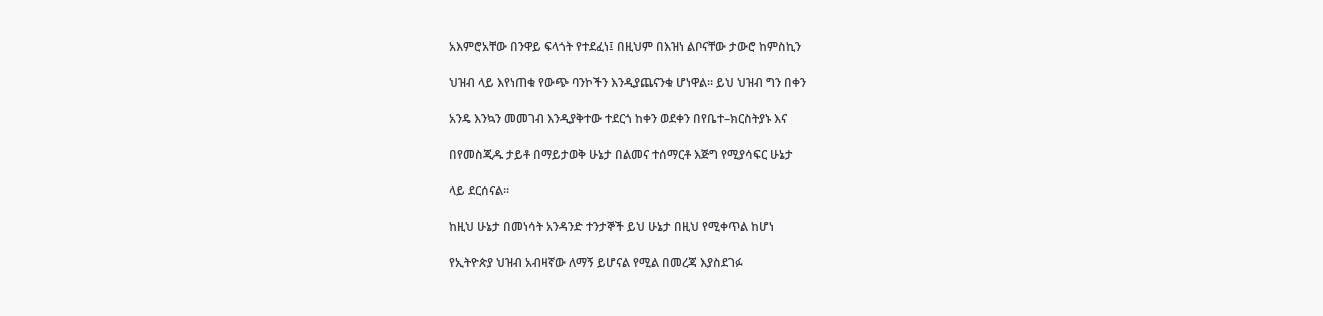አእምሮአቸው በንዋይ ፍላጎት የተደፈነ፤ በዚህም በእዝነ ልቦናቸው ታውሮ ከምስኪን

ህዝብ ላይ እየነጠቁ የውጭ ባንኮችን እንዲያጨናንቁ ሆነዋል። ይህ ህዝብ ግን በቀን

አንዴ እንኳን መመገብ እንዲያቅተው ተደርጎ ከቀን ወደቀን በየቤተ–ክርስትያኑ እና

በየመስጂዱ ታይቶ በማይታወቅ ሁኔታ በልመና ተሰማርቶ እጅግ የሚያሳፍር ሁኔታ

ላይ ደርሰናል።

ከዚህ ሁኔታ በመነሳት አንዳንድ ተንታኞች ይህ ሁኔታ በዚህ የሚቀጥል ከሆነ

የኢትዮጵያ ህዝብ አብዛኛው ለማኝ ይሆናል የሚል በመረጃ እያስደገፉ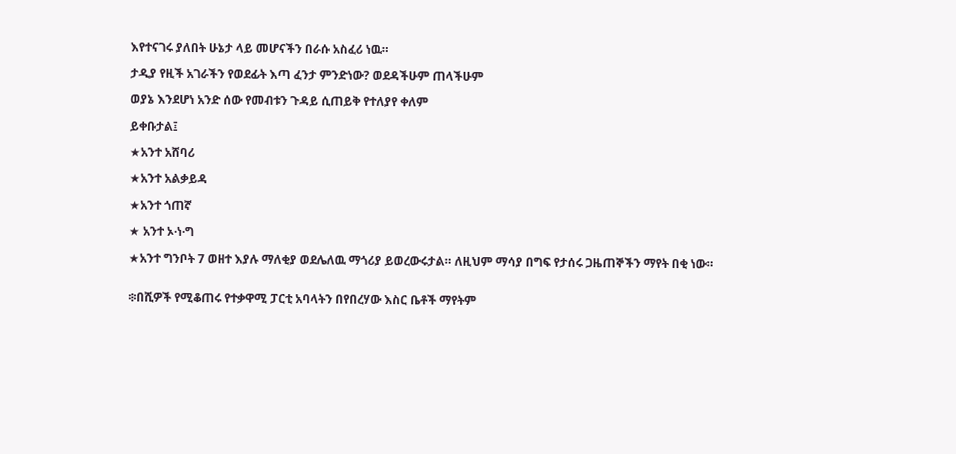እየተናገሩ ያለበት ሁኔታ ላይ መሆናችን በራሱ አስፈሪ ነዉ።

ታዲያ የዚች አገራችን የወደፊት እጣ ፈንታ ምንድነው? ወደዳችሁም ጠላችሁም

ወያኔ እንደሆነ አንድ ሰው የመብቱን ጉዳይ ሲጠይቅ የተለያየ ቀለም

ይቀቡታል፤

★አንተ አሸባሪ

★አንተ አልቃይዳ

★አንተ ጎጠኛ

★ አንተ ኦ·ነ·ግ

★አንተ ግንቦት 7 ወዘተ እያሉ ማለቂያ ወደሌለዉ ማጎሪያ ይወረውሩታል። ለዚህም ማሳያ በግፍ የታሰሩ ጋዜጠኞችን ማየት በቂ ነው።


፨በሺዎች የሚቆጠሩ የተቃዋሚ ፓርቲ አባላትን በየበረሃው እስር ቤቶች ማየትም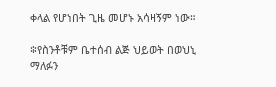ቀላል የሆነበት ጊዜ መሆኑ አሳዛኝም ነው።

፨የስንቶቹም ቤተሰብ ልጅ ህይወት በወህኒ ማለፉን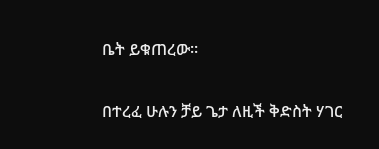ቤት ይቁጠረው።


በተረፈ ሁሉን ቻይ ጌታ ለዚች ቅድስት ሃገር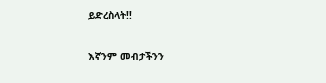ይድረስላት!!

እኛንም መብታችንን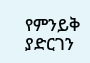የምንይቅ ያድርገን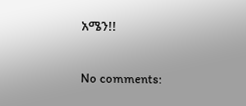አሜን!!

No comments: